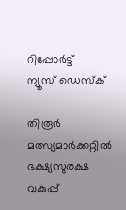റിപ്പോര്‍ട്ട്
ന്യൂസ് ഡെസ്ക്

തിരൂര്‍ മത്സ്യമാര്‍ക്കറ്റില്‍ ഭക്ഷ്യസുരക്ഷ വകുപ്പ്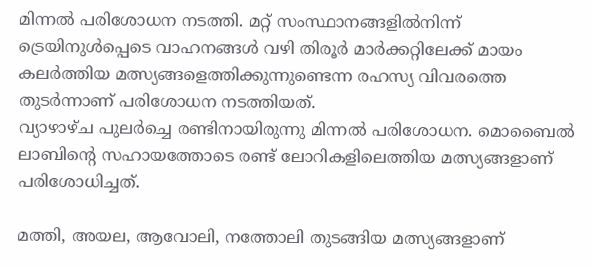മിന്നല്‍ പരിശോധന നടത്തി. മറ്റ് സംസ്ഥാനങ്ങളില്‍നിന്ന് ട്രെയിനുള്‍പ്പെടെ വാഹനങ്ങള്‍ വഴി തിരൂര്‍ മാര്‍ക്കറ്റിലേക്ക് മായം കലര്‍ത്തിയ മത്സ്യങ്ങളെത്തിക്കുന്നുണ്ടെന്ന രഹസ്യ വിവരത്തെ തുടര്‍ന്നാണ് പരിശോധന നടത്തിയത്.
വ്യാഴാഴ്ച പുലര്‍ച്ചെ രണ്ടിനായിരുന്നു മിന്നല്‍ പരിശോധന. മൊബൈല്‍ ലാബിന്‍റെ സഹായത്തോടെ രണ്ട് ലോറികളിലെത്തിയ മത്സ്യങ്ങളാണ് പരിശോധിച്ചത്.

മത്തി, അയല, ആവോലി, നത്തോലി തുടങ്ങിയ മത്സ്യങ്ങളാണ്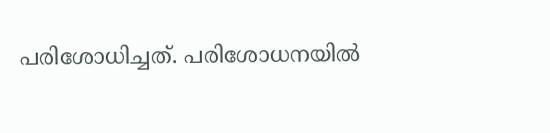പരിശോധിച്ചത്. പരിശോധനയില്‍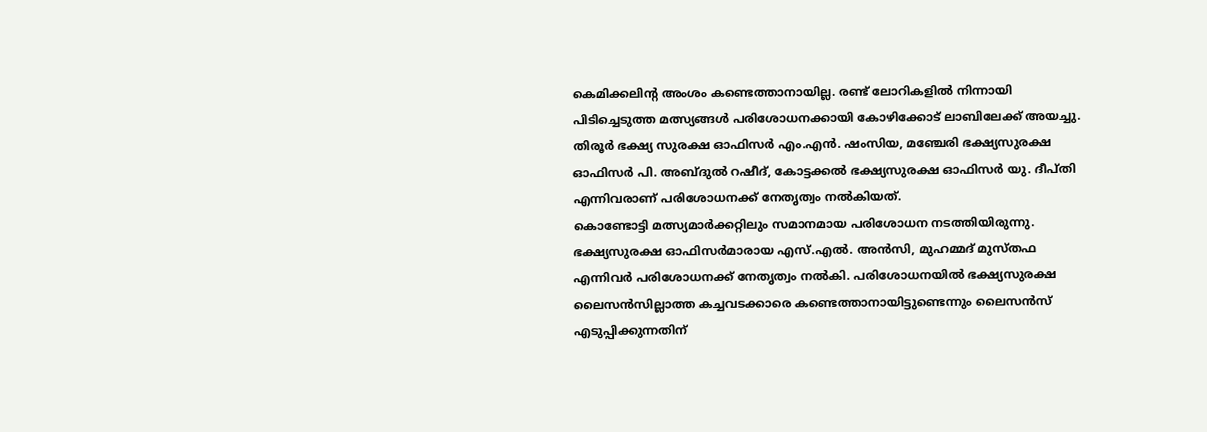കെമിക്കലിന്‍റ അംശം കണ്ടെത്താനായില്ല. രണ്ട് ലോറികളില്‍ നിന്നായി പിടിച്ചെടുത്ത മത്സ്യങ്ങള്‍ പരിശോധനക്കായി കോഴിക്കോട് ലാബിലേക്ക് അയച്ചു. തിരൂര്‍ ഭക്ഷ്യ സുരക്ഷ ഓഫിസര്‍ എം.എന്‍. ഷംസിയ, മഞ്ചേരി ഭക്ഷ്യസുരക്ഷ ഓഫിസര്‍ പി. അബ്ദുല്‍ റഷീദ്, കോട്ടക്കല്‍ ഭക്ഷ്യസുരക്ഷ ഓഫിസര്‍ യു. ദീപ്തി എന്നിവരാണ് പരിശോധനക്ക് നേതൃത്വം നല്‍കിയത്.
കൊണ്ടോട്ടി മത്സ്യമാര്‍ക്കറ്റിലും സമാനമായ പരിശോധന നടത്തിയിരുന്നു. ഭക്ഷ്യസുരക്ഷ ഓഫിസര്‍മാരായ എസ്.എല്‍. അന്‍സി, മുഹമ്മദ് മുസ്തഫ എന്നിവര്‍ പരിശോധനക്ക് നേതൃത്വം നല്‍കി. പരിശോധനയില്‍ ഭക്ഷ്യസുരക്ഷ ലൈസന്‍സില്ലാത്ത കച്ചവടക്കാരെ കണ്ടെത്താനായിട്ടുണ്ടെന്നും ലൈസന്‍സ് എടുപ്പിക്കുന്നതിന്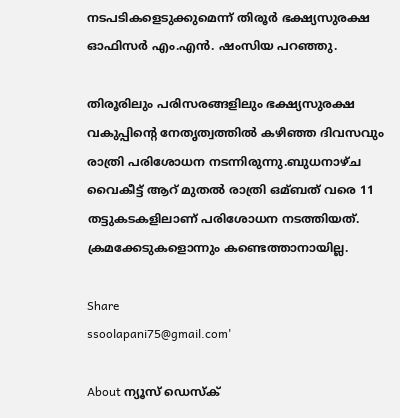നടപടികളെടുക്കുമെന്ന് തിരൂര്‍ ഭക്ഷ്യസുരക്ഷ ഓഫിസര്‍ എം.എന്‍. ഷംസിയ പറഞ്ഞു.

തിരൂരിലും പരിസരങ്ങളിലും ഭക്ഷ്യസുരക്ഷ വകുപ്പിന്റെ നേതൃത്വത്തില്‍ കഴിഞ്ഞ ദിവസവും രാത്രി പരിശോധന നടന്നിരുന്നു.ബുധനാഴ്ച വൈകീട്ട് ആറ് മുതല്‍ രാത്രി ഒമ്ബത് വരെ 11 തട്ടുകടകളിലാണ് പരിശോധന നടത്തിയത്. ക്രമക്കേടുകളൊന്നും കണ്ടെത്താനായില്ല.

Share
ssoolapani75@gmail.com'

About ന്യൂസ് ഡെസ്ക്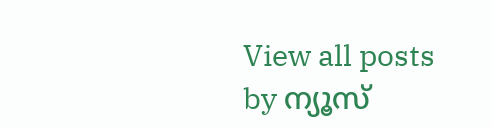View all posts by ന്യൂസ്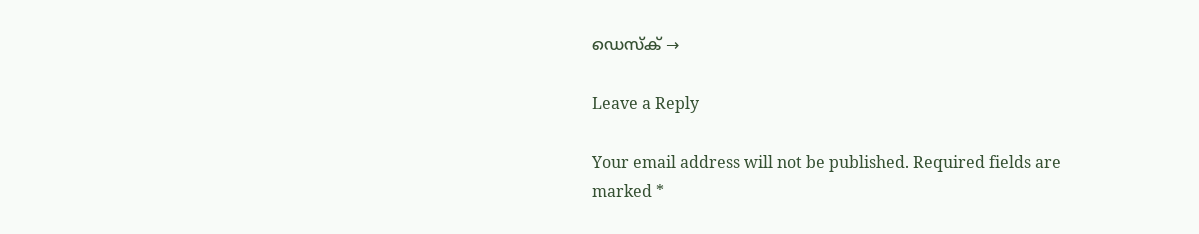ഡെസ്ക് →

Leave a Reply

Your email address will not be published. Required fields are marked *